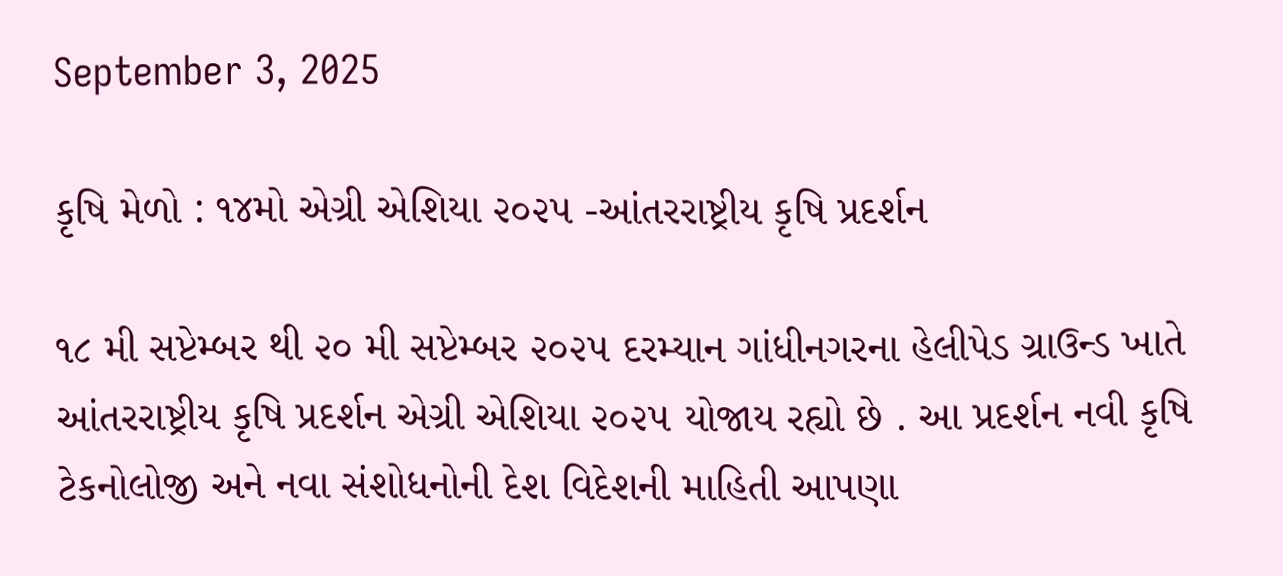September 3, 2025

કૃષિ મેળો : ૧૪મો એગ્રી એશિયા ૨૦૨૫ -આંતરરાષ્ટ્રીય કૃષિ પ્રદર્શન

૧૮ મી સપ્ટેમ્બર થી ૨૦ મી સપ્ટેમ્બર ૨૦૨૫ દરમ્યાન ગાંધીનગરના હેલીપેડ ગ્રાઉન્ડ ખાતે આંતરરાષ્ટ્રીય કૃષિ પ્રદર્શન એગ્રી એશિયા ૨૦૨૫ યોજાય રહ્યો છે . આ પ્રદર્શન નવી કૃષિ ટેકનોલોજી અને નવા સંશોધનોની દેશ વિદેશની માહિતી આપણા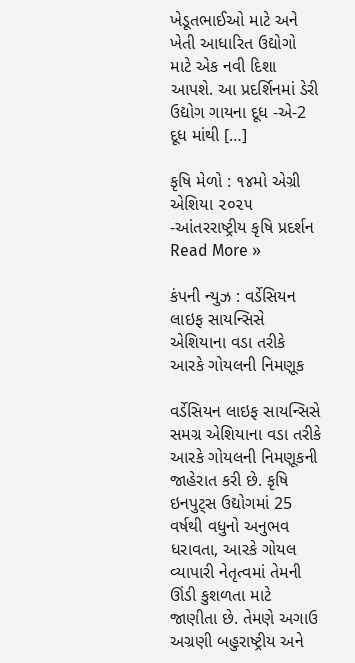ખેડૂતભાઈઓ માટે અને ખેતી આધારિત ઉદ્યોગો માટે એક નવી દિશા આપશે. આ પ્રદર્શિનમાં ડેરી ઉદ્યોગ ગાયના દૂધ -એ-2 દૂધ માંથી […]

કૃષિ મેળો : ૧૪મો એગ્રી એશિયા ૨૦૨૫ -આંતરરાષ્ટ્રીય કૃષિ પ્રદર્શન Read More »

કંપની ન્યુઝ : વર્ડેસિયન લાઇફ સાયન્સિસે એશિયાના વડા તરીકે આરકે ગોયલની નિમણૂક

વર્ડેસિયન લાઇફ સાયન્સિસે સમગ્ર એશિયાના વડા તરીકે આરકે ગોયલની નિમણૂકની જાહેરાત કરી છે. કૃષિ ઇનપુટ્સ ઉદ્યોગમાં 25 વર્ષથી વધુનો અનુભવ ધરાવતા, આરકે ગોયલ વ્યાપારી નેતૃત્વમાં તેમની ઊંડી કુશળતા માટે જાણીતા છે. તેમણે અગાઉ અગ્રણી બહુરાષ્ટ્રીય અને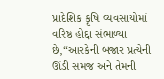પ્રાદેશિક કૃષિ વ્યવસાયોમાં વરિષ્ઠ હોદ્દા સંભાળ્યા છે,“આરકેની બજાર પ્રત્યેની ઊંડી સમજ અને તેમની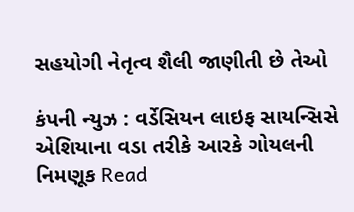સહયોગી નેતૃત્વ શૈલી જાણીતી છે તેઓ

કંપની ન્યુઝ : વર્ડેસિયન લાઇફ સાયન્સિસે એશિયાના વડા તરીકે આરકે ગોયલની નિમણૂક Read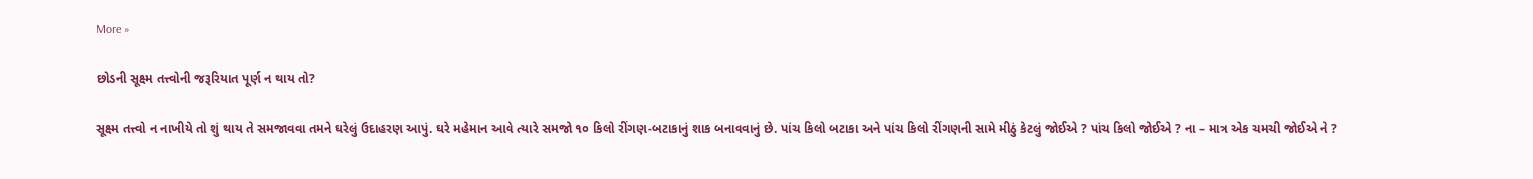More »

છોડની સૂક્ષ્મ તત્ત્વોની જરૂરિયાત પૂર્ણ ન થાય તો?

સૂક્ષ્મ તત્ત્વો ન નાખીયે તો શું થાય તે સમજાવવા તમને ઘરેલું ઉદાહરણ આપું. ઘરે મહેમાન આવે ત્યારે સમજો ૧૦ કિલો રીંગણ-બટાકાનું શાક બનાવવાનું છે. પાંચ કિલો બટાકા અને પાંચ કિલો રીંગણની સામે મીઠું કેટલું જોઈએ ? પાંચ કિલો જોઈએ ? ના – માત્ર એક ચમચી જોઈએ ને ?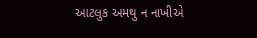આટલુક અમથુ ન નાખીએ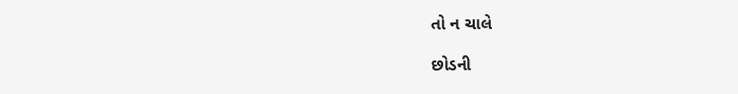તો ન ચાલે

છોડની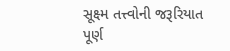સૂક્ષ્મ તત્ત્વોની જરૂરિયાત પૂર્ણ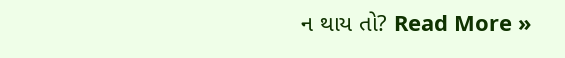ન થાય તો? Read More »